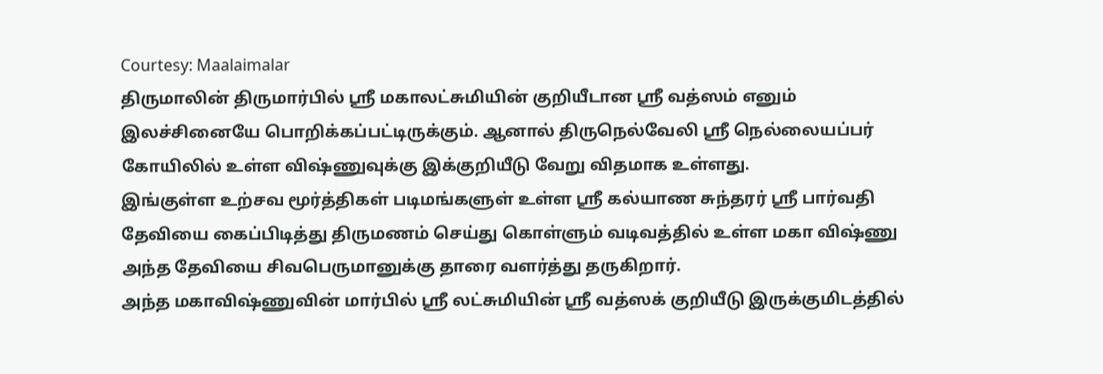Courtesy: Maalaimalar
திருமாலின் திருமார்பில் ஸ்ரீ மகாலட்சுமியின் குறியீடான ஸ்ரீ வத்ஸம் எனும் இலச்சினையே பொறிக்கப்பட்டிருக்கும். ஆனால் திருநெல்வேலி ஸ்ரீ நெல்லையப்பர் கோயிலில் உள்ள விஷ்ணுவுக்கு இக்குறியீடு வேறு விதமாக உள்ளது.
இங்குள்ள உற்சவ மூர்த்திகள் படிமங்களுள் உள்ள ஸ்ரீ கல்யாண சுந்தரர் ஸ்ரீ பார்வதி தேவியை கைப்பிடித்து திருமணம் செய்து கொள்ளும் வடிவத்தில் உள்ள மகா விஷ்ணு அந்த தேவியை சிவபெருமானுக்கு தாரை வளர்த்து தருகிறார்.
அந்த மகாவிஷ்ணுவின் மார்பில் ஸ்ரீ லட்சுமியின் ஸ்ரீ வத்ஸக் குறியீடு இருக்குமிடத்தில்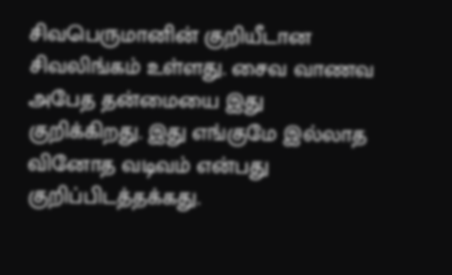சிவபெருமானின் குறியீடான சிவலிங்கம் உள்ளது. சைவ வாணவ அபேத தன்மையை இது குறிக்கிறது. இது எங்குமே இல்லாத வினோத வடிவம் என்பது குறிப்பிடத்தக்கது.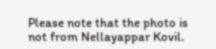Please note that the photo is not from Nellayappar Kovil.